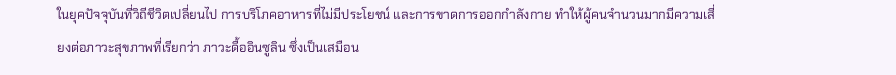ในยุคปัจจุบันที่วิถีชีวิตเปลี่ยนไป การบริโภคอาหารที่ไม่มีประโยชน์ และการขาดการออกกำลังกาย ทำให้ผู้คนจำนวนมากมีความเสี่ยงต่อภาวะสุขภาพที่เรียกว่า ภาวะดื้ออินซูลิน ซึ่งเป็นเสมือน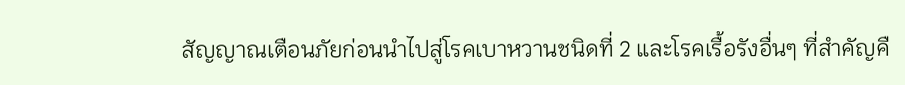สัญญาณเตือนภัยก่อนนำไปสู่โรคเบาหวานชนิดที่ 2 และโรคเรื้อรังอื่นๆ ที่สำคัญคื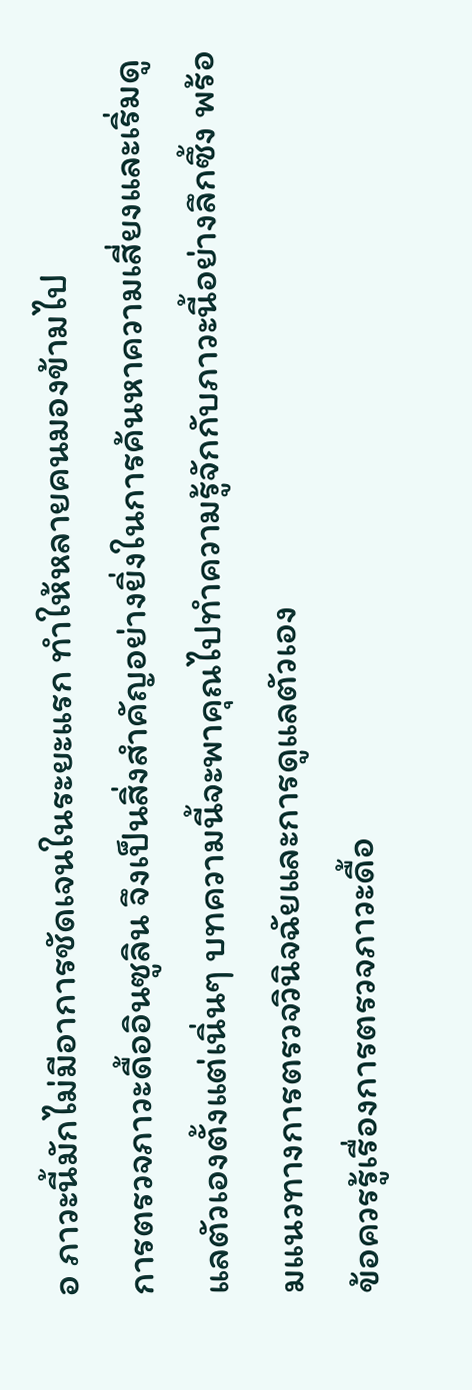อ ภาวะนี้มักไม่มีอาการชัดเจนในระยะแรก ทำให้หลายคนมองข้ามไป
การตรวจภาวะดื้ออินซูลิน จึงเป็นสิ่งสำคัญอย่างยิ่งในการค้นหาความเสี่ยงและเริ่มดูแลตัวเองตั้งแต่เนิ่นๆ บทความนี้จะพาคุณไปทำความรู้จักกับภาวะนี้อย่างลึกซึ้ง พร้อมแนวทางการตรวจวินิจฉัยและการดูแลตัวเอง
ข้อควรรู้เรื่องการตรวจภาวะดื้อ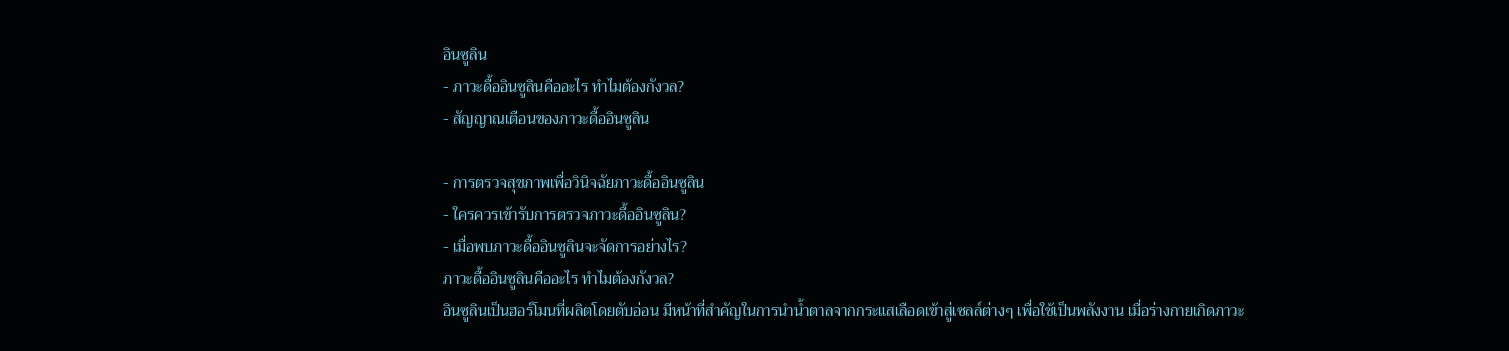อินซูลิน
- ภาวะดื้ออินซูลินคืออะไร ทำไมต้องกังวล?
- สัญญาณเตือนของภาวะดื้ออินซูลิน

- การตรวจสุขภาพเพื่อวินิจฉัยภาวะดื้ออินซูลิน
- ใครควรเข้ารับการตรวจภาวะดื้ออินซูลิน?
- เมื่อพบภาวะดื้ออินซูลินจะจัดการอย่างไร?
ภาวะดื้ออินซูลินคืออะไร ทำไมต้องกังวล?
อินซูลินเป็นฮอร์โมนที่ผลิตโดยตับอ่อน มีหน้าที่สำคัญในการนำน้ำตาลจากกระแสเลือดเข้าสู่เซลล์ต่างๆ เพื่อใช้เป็นพลังงาน เมื่อร่างกายเกิดภาวะ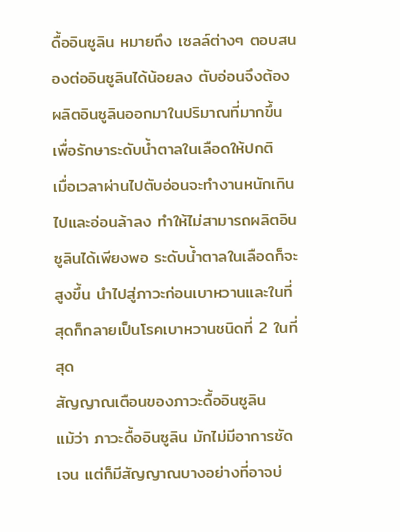ดื้ออินซูลิน หมายถึง เซลล์ต่างๆ ตอบสนองต่ออินซูลินได้น้อยลง ตับอ่อนจึงต้องผลิตอินซูลินออกมาในปริมาณที่มากขึ้น เพื่อรักษาระดับน้ำตาลในเลือดให้ปกติ
เมื่อเวลาผ่านไปตับอ่อนจะทำงานหนักเกินไปและอ่อนล้าลง ทำให้ไม่สามารถผลิตอินซูลินได้เพียงพอ ระดับน้ำตาลในเลือดก็จะสูงขึ้น นำไปสู่ภาวะก่อนเบาหวานและในที่สุดก็กลายเป็นโรคเบาหวานชนิดที่ 2 ในที่สุด
สัญญาณเตือนของภาวะดื้ออินซูลิน
แม้ว่า ภาวะดื้ออินซูลิน มักไม่มีอาการชัดเจน แต่ก็มีสัญญาณบางอย่างที่อาจบ่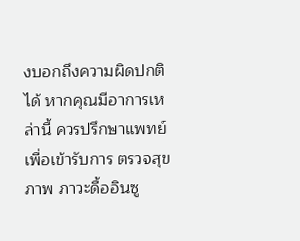งบอกถึงความผิดปกติได้ หากคุณมีอาการเหล่านี้ ควรปรึกษาแพทย์เพื่อเข้ารับการ ตรวจสุขภาพ ภาวะดื้ออินซู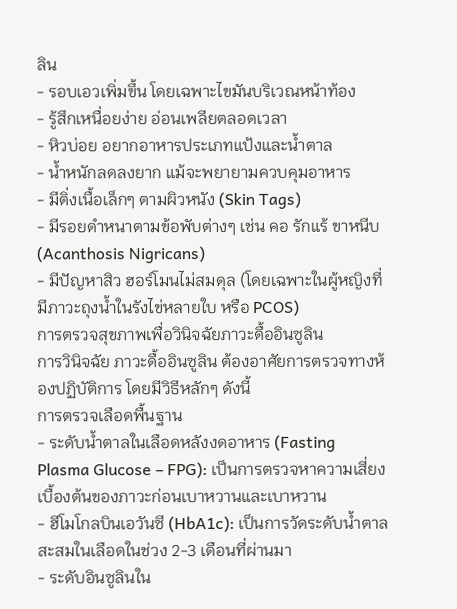ลิน
- รอบเอวเพิ่มขึ้น โดยเฉพาะไขมันบริเวณหน้าท้อง
- รู้สึกเหนื่อยง่าย อ่อนเพลียตลอดเวลา
- หิวบ่อย อยากอาหารประเภทแป้งและน้ำตาล
- น้ำหนักลดลงยาก แม้จะพยายามควบคุมอาหาร
- มีติ่งเนื้อเล็กๆ ตามผิวหนัง (Skin Tags)
- มีรอยดำหนาตามข้อพับต่างๆ เช่น คอ รักแร้ ขาหนีบ (Acanthosis Nigricans)
- มีปัญหาสิว ฮอร์โมนไม่สมดุล (โดยเฉพาะในผู้หญิงที่มีภาวะถุงน้ำในรังไข่หลายใบ หรือ PCOS)
การตรวจสุขภาพเพื่อวินิจฉัยภาวะดื้ออินซูลิน
การวินิจฉัย ภาวะดื้ออินซูลิน ต้องอาศัยการตรวจทางห้องปฏิบัติการ โดยมีวิธีหลักๆ ดังนี้
การตรวจเลือดพื้นฐาน
- ระดับน้ำตาลในเลือดหลังงดอาหาร (Fasting Plasma Glucose – FPG): เป็นการตรวจหาความเสี่ยงเบื้องต้นของภาวะก่อนเบาหวานและเบาหวาน
- ฮีโมโกลบินเอวันซี (HbA1c): เป็นการวัดระดับน้ำตาลสะสมในเลือดในช่วง 2-3 เดือนที่ผ่านมา
- ระดับอินซูลินใน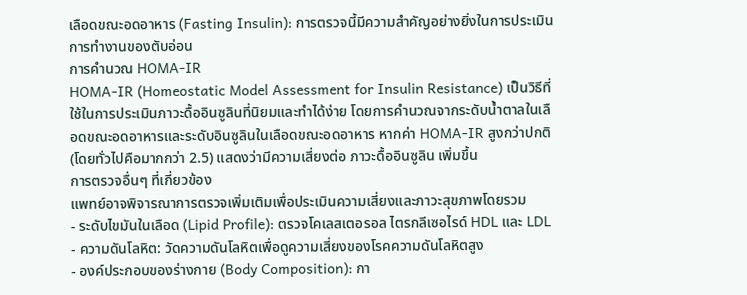เลือดขณะอดอาหาร (Fasting Insulin): การตรวจนี้มีความสำคัญอย่างยิ่งในการประเมินการทำงานของตับอ่อน
การคำนวณ HOMA-IR
HOMA-IR (Homeostatic Model Assessment for Insulin Resistance) เป็นวิธีที่ใช้ในการประเมินภาวะดื้ออินซูลินที่นิยมและทำได้ง่าย โดยการคำนวณจากระดับน้ำตาลในเลือดขณะอดอาหารและระดับอินซูลินในเลือดขณะอดอาหาร หากค่า HOMA-IR สูงกว่าปกติ (โดยทั่วไปคือมากกว่า 2.5) แสดงว่ามีความเสี่ยงต่อ ภาวะดื้ออินซูลิน เพิ่มขึ้น
การตรวจอื่นๆ ที่เกี่ยวข้อง
แพทย์อาจพิจารณาการตรวจเพิ่มเติมเพื่อประเมินความเสี่ยงและภาวะสุขภาพโดยรวม
- ระดับไขมันในเลือด (Lipid Profile): ตรวจโคเลสเตอรอล ไตรกลีเซอไรด์ HDL และ LDL
- ความดันโลหิต: วัดความดันโลหิตเพื่อดูความเสี่ยงของโรคความดันโลหิตสูง
- องค์ประกอบของร่างกาย (Body Composition): กา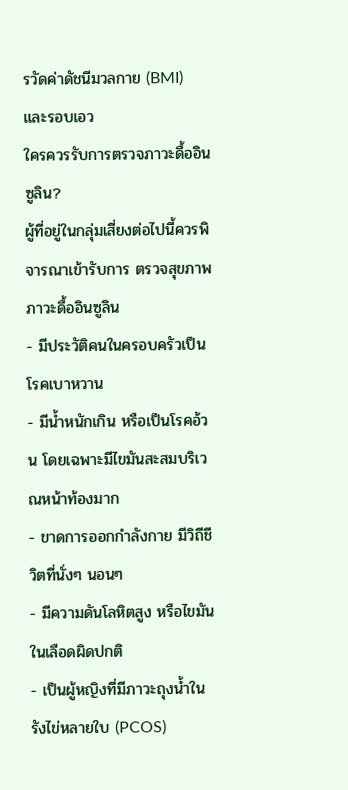รวัดค่าดัชนีมวลกาย (BMI) และรอบเอว
ใครควรรับการตรวจภาวะดื้ออินซูลิน?
ผู้ที่อยู่ในกลุ่มเสี่ยงต่อไปนี้ควรพิจารณาเข้ารับการ ตรวจสุขภาพ ภาวะดื้ออินซูลิน
- มีประวัติคนในครอบครัวเป็นโรคเบาหวาน
- มีน้ำหนักเกิน หรือเป็นโรคอ้วน โดยเฉพาะมีไขมันสะสมบริเวณหน้าท้องมาก
- ขาดการออกกำลังกาย มีวิถีชีวิตที่นั่งๆ นอนๆ
- มีความดันโลหิตสูง หรือไขมันในเลือดผิดปกติ
- เป็นผู้หญิงที่มีภาวะถุงน้ำในรังไข่หลายใบ (PCOS)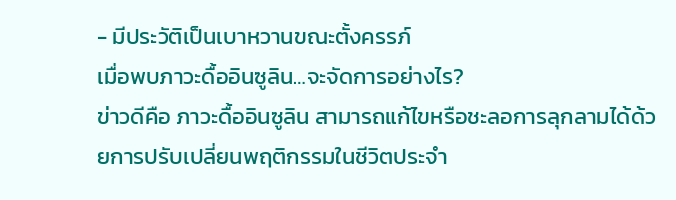- มีประวัติเป็นเบาหวานขณะตั้งครรภ์
เมื่อพบภาวะดื้ออินซูลิน…จะจัดการอย่างไร?
ข่าวดีคือ ภาวะดื้ออินซูลิน สามารถแก้ไขหรือชะลอการลุกลามได้ด้วยการปรับเปลี่ยนพฤติกรรมในชีวิตประจำ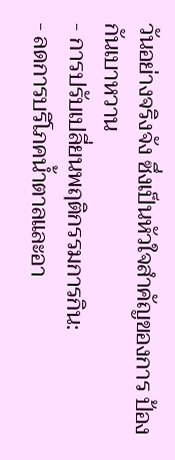วันอย่างจริงจัง ซึ่งเป็นหัวใจสำคัญของการ ป้องกันเบาหวาน
- การปรับเปลี่ยนพฤติกรรมการกิน:
- ลดการบริโภคน้ำตาลและอา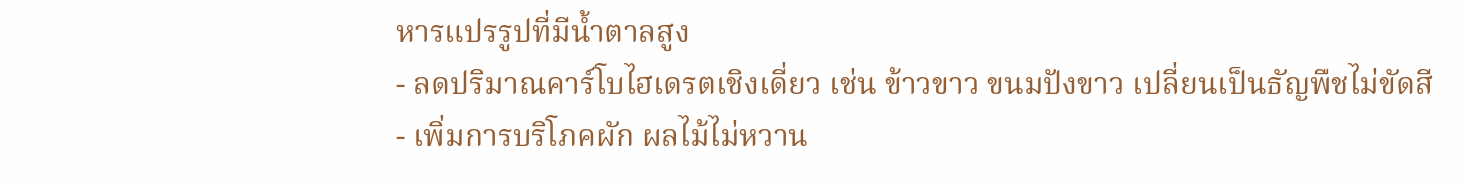หารแปรรูปที่มีน้ำตาลสูง
- ลดปริมาณคาร์โบไฮเดรตเชิงเดี่ยว เช่น ข้าวขาว ขนมปังขาว เปลี่ยนเป็นธัญพืชไม่ขัดสี
- เพิ่มการบริโภคผัก ผลไม้ไม่หวาน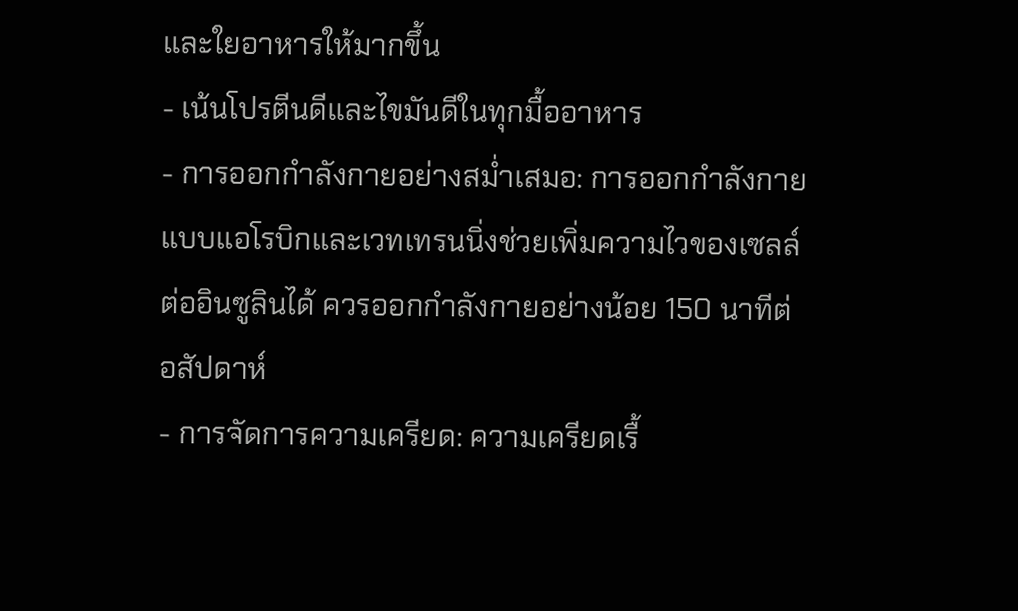และใยอาหารให้มากขึ้น
- เน้นโปรตีนดีและไขมันดีในทุกมื้ออาหาร
- การออกกำลังกายอย่างสม่ำเสมอ: การออกกำลังกายแบบแอโรบิกและเวทเทรนนิ่งช่วยเพิ่มความไวของเซลล์ต่ออินซูลินได้ ควรออกกำลังกายอย่างน้อย 150 นาทีต่อสัปดาห์
- การจัดการความเครียด: ความเครียดเรื้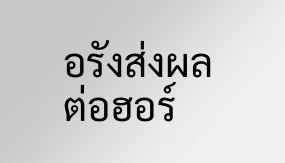อรังส่งผลต่อฮอร์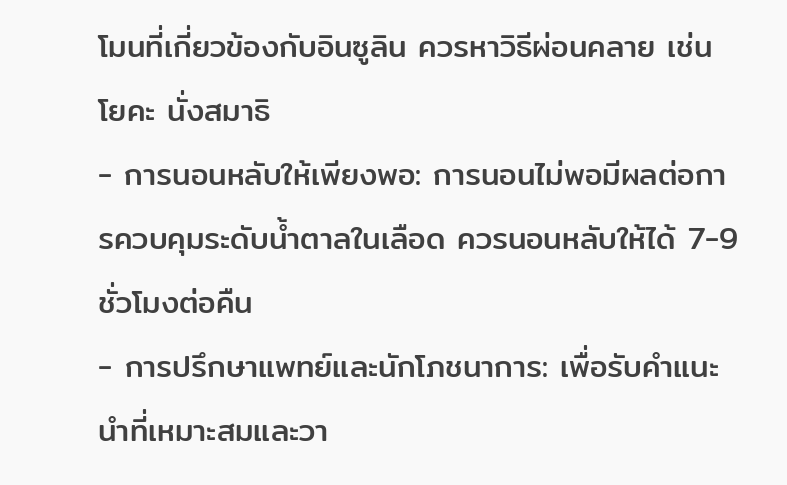โมนที่เกี่ยวข้องกับอินซูลิน ควรหาวิธีผ่อนคลาย เช่น โยคะ นั่งสมาธิ
- การนอนหลับให้เพียงพอ: การนอนไม่พอมีผลต่อการควบคุมระดับน้ำตาลในเลือด ควรนอนหลับให้ได้ 7-9 ชั่วโมงต่อคืน
- การปรึกษาแพทย์และนักโภชนาการ: เพื่อรับคำแนะนำที่เหมาะสมและวา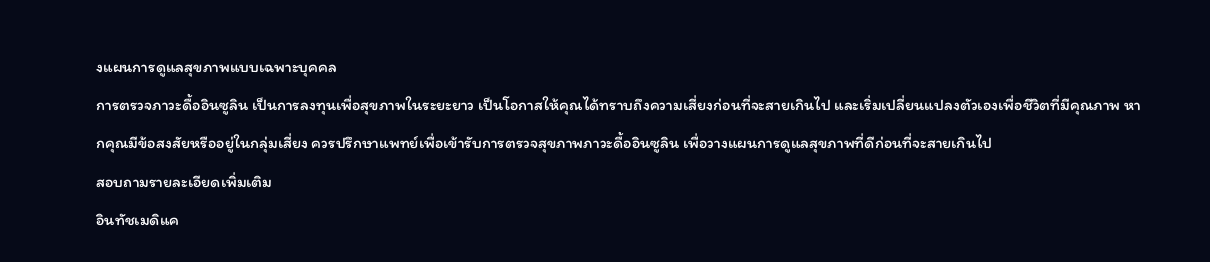งแผนการดูแลสุขภาพแบบเฉพาะบุคคล
การตรวจภาวะดื้ออินซูลิน เป็นการลงทุนเพื่อสุขภาพในระยะยาว เป็นโอกาสให้คุณได้ทราบถึงความเสี่ยงก่อนที่จะสายเกินไป และเริ่มเปลี่ยนแปลงตัวเองเพื่อชีวิตที่มีคุณภาพ หากคุณมีข้อสงสัยหรืออยู่ในกลุ่มเสี่ยง ควรปรึกษาแพทย์เพื่อเข้ารับการตรวจสุขภาพภาวะดื้ออินซูลิน เพื่อวางแผนการดูแลสุขภาพที่ดีก่อนที่จะสายเกินไป
สอบถามรายละเอียดเพิ่มเติม
อินทัชเมดิแค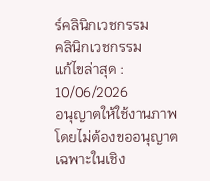ร์คลินิกเวชกรรม
คลินิกเวชกรรม
แก้ไขล่าสุด : 10/06/2026
อนุญาตให้ใช้งานภาพโดยไม่ต้องขออนุญาต เฉพาะในเชิง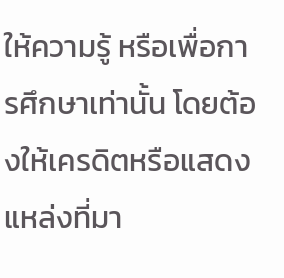ให้ความรู้ หรือเพื่อการศึกษาเท่านั้น โดยต้องให้เครดิตหรือแสดงแหล่งที่มา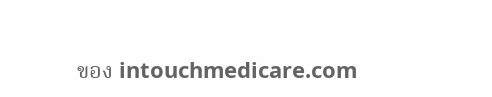ของ intouchmedicare.com